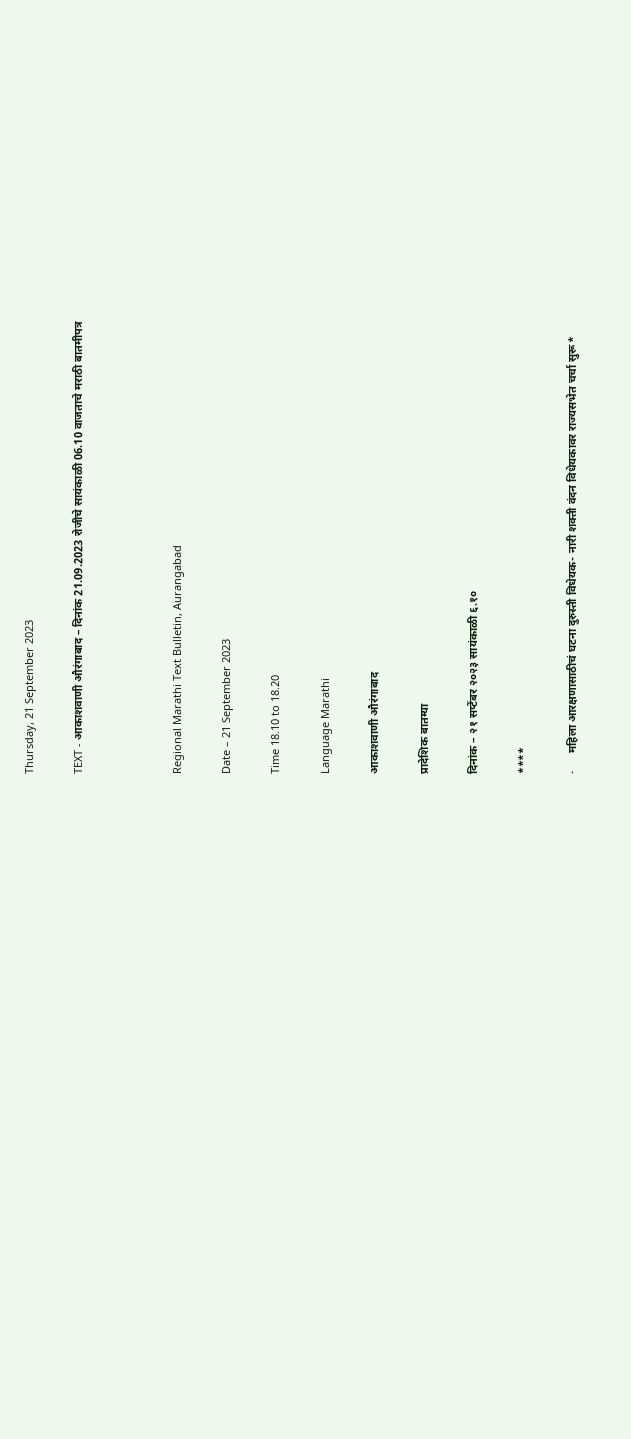Thursday, 21 September 2023

TEXT - आकाशवाणी औरंगाबाद – दिनांक 21.09.2023 रोजीचे सायंकाळी 06.10 वाजताचे मराठी बातमीपत्र



Regional Marathi Text Bulletin, Aurangabad

Date – 21 September 2023

Time 18.10 to 18.20

Language Marathi

आकाशवाणी औरंगाबाद

प्रादेशिक बातम्या

दिनांक – २१ सप्टेंबर २०२३ सायंकाळी ६.१०

****

·      महिला आरक्षणासाठीचं घटना दुरुस्ती विधेयक- नारी शक्ती वंदन विधेयकावर राज्यसभेत चर्चा सुरू*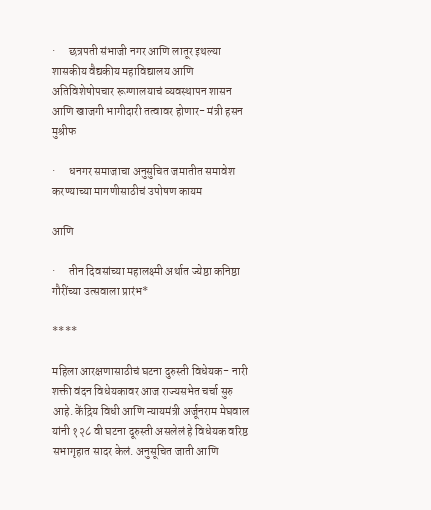·      छत्रपती संभाजी नगर आणि लातूर इथल्या शासकीय वैद्यकीय महाविद्यालय आणि अतिविशेषोपचार रूग्णालयाचं व्यवस्थापन शासन आणि खाजगी भागीदारी तत्वावर होणार- मंत्री हसन मुश्रीफ

·      धनगर समाजाचा अनुसुचित जमातीत समावेश करण्याच्या मागणीसाठीचं उपोषण कायम

आणि

·      तीन दिवसांच्या महालक्ष्मी अर्थात ज्येष्ठा कनिष्ठा गौरींच्या उत्सवाला प्रारंभ*

****

महिला आरक्षणासाठीचं घटना दुरुस्ती विधेयक- नारी शक्ती वंदन विधेयकावर आज राज्यसभेत चर्चा सुरु आहे. केंद्रिय विधी आणि न्यायमंत्री अर्जूनराम मेघवाल यांनी १२८ वी घटना दूरुस्ती असलेलं हे विधेयक वरिष्ठ सभागृहात सादर केलं. अनुसूचित जाती आणि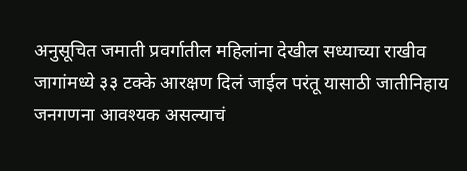अनुसूचित जमाती प्रवर्गातील महिलांना देखील सध्याच्या राखीव जागांमध्ये ३३ टक्के आरक्षण दिलं जाईल परंतू यासाठी जातीनिहाय जनगणना आवश्यक असल्याचं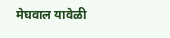मेघवाल यावेळी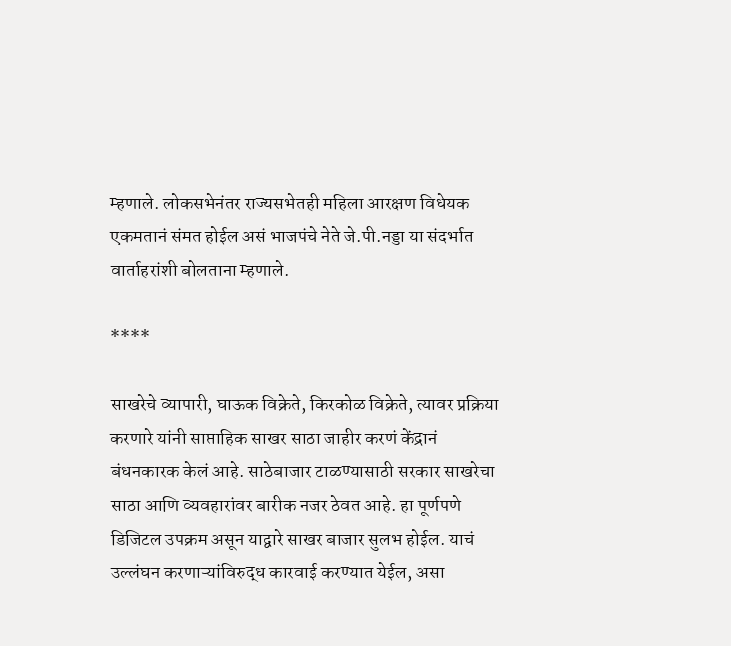म्हणाले. लोकसभेनंतर राज्यसभेतही महिला आरक्षण विधेयक एकमतानं संमत होईल असं भाजपंचे नेते जे.पी.नड्डा या संदर्भात वार्ताहरांशी बोलताना म्हणाले.

****

साखरेचे व्यापारी, घाऊक विक्रेते, किरकोळ विक्रेते, त्यावर प्रक्रिया करणारे यांनी साप्ताहिक साखर साठा जाहीर करणं केंद्रानं बंधनकारक केलं आहे. साठेबाजार टाळण्यासाठी सरकार साखरेचा साठा आणि व्यवहारांवर बारीक नजर ठेवत आहे. हा पूर्णपणे डिजिटल उपक्रम असून याद्वारे साखर बाजार सुलभ होईल. याचं उल्लंघन करणाऱ्यांविरुद्ध कारवाई करण्यात येईल, असा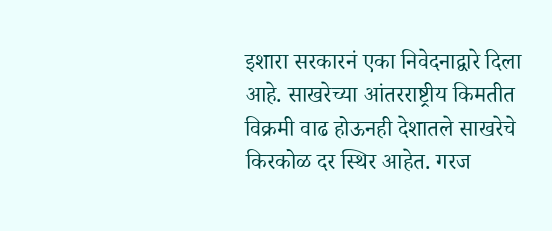इशारा सरकारनं एका निवेदनाद्वारे दिला आहे. साखरेच्या आंतरराष्ट्रीय किमतीत विक्रमी वाढ होऊनही देशातले साखरेचे किरकोळ दर स्थिर आहेत. गरज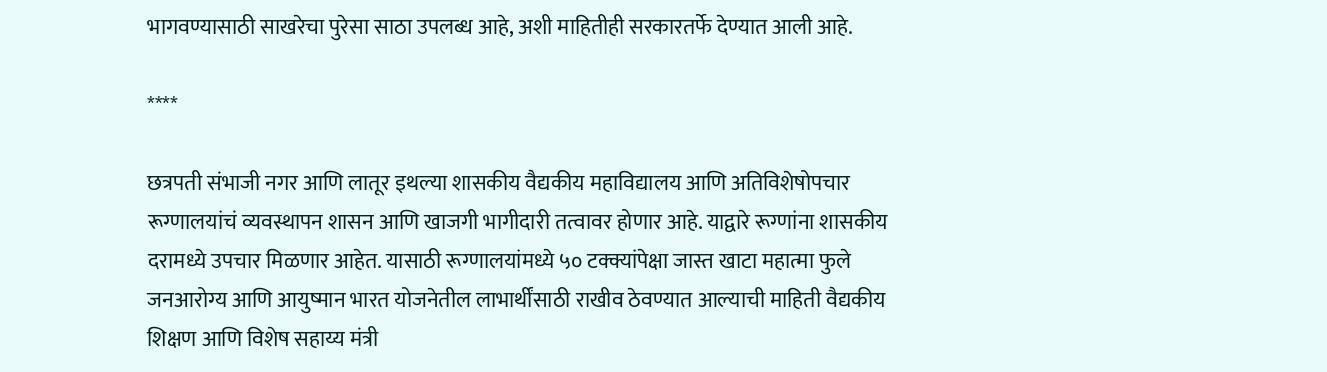भागवण्यासाठी साखरेचा पुरेसा साठा उपलब्ध आहे, अशी माहितीही सरकारतर्फे देण्यात आली आहे.

****

छत्रपती संभाजी नगर आणि लातूर इथल्या शासकीय वैद्यकीय महाविद्यालय आणि अतिविशेषोपचार रूग्णालयांचं व्यवस्थापन शासन आणि खाजगी भागीदारी तत्वावर होणार आहे. याद्वारे रूग्णांना शासकीय दरामध्ये उपचार मिळणार आहेत. यासाठी रूग्णालयांमध्ये ५० टक्क्यांपेक्षा जास्त खाटा महात्मा फुले जनआरोग्य आणि आयुष्मान भारत योजनेतील लाभार्थींसाठी राखीव ठेवण्यात आल्याची माहिती वैद्यकीय शिक्षण आणि विशेष सहाय्य मंत्री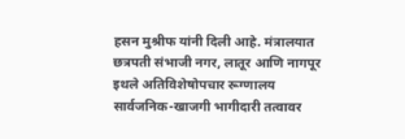हसन मुश्रीफ यांनी दिली आहे. मंत्रालयात छत्रपती संभाजी नगर, लातूर आणि नागपूर इथले अतिविशेषोपचार रूग्णालय सार्वजनिक-खाजगी भागीदारी तत्वावर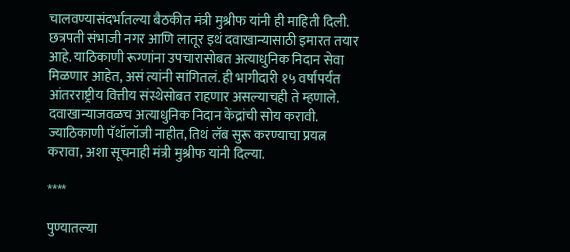चालवण्यासंदर्भातल्या बैठकीत मंत्री मुश्रीफ यांनी ही माहिती दिली. छत्रपती संभाजी नगर आणि लातूर इथं दवाखान्यासाठी इमारत तयार आहे. याठिकाणी रूग्णांना उपचारासोबत अत्याधुनिक निदान सेवा मिळणार आहेत, असं त्यांनी सांगितलं. ही भागीदारी १५ वर्षांपर्यंत आंतरराष्ट्रीय वित्तीय संस्थेसोबत राहणार असल्याचही ते म्हणाले. दवाखान्याजवळच अत्याधुनिक निदान केंद्रांची सोय करावी. ज्याठिकाणी पॅथॉलॉजी नाहीत, तिथं लॅब सुरू करण्याचा प्रयत्न करावा, अशा सूचनाही मंत्री मुश्रीफ यांनी दिल्या.

****

पुण्यातल्या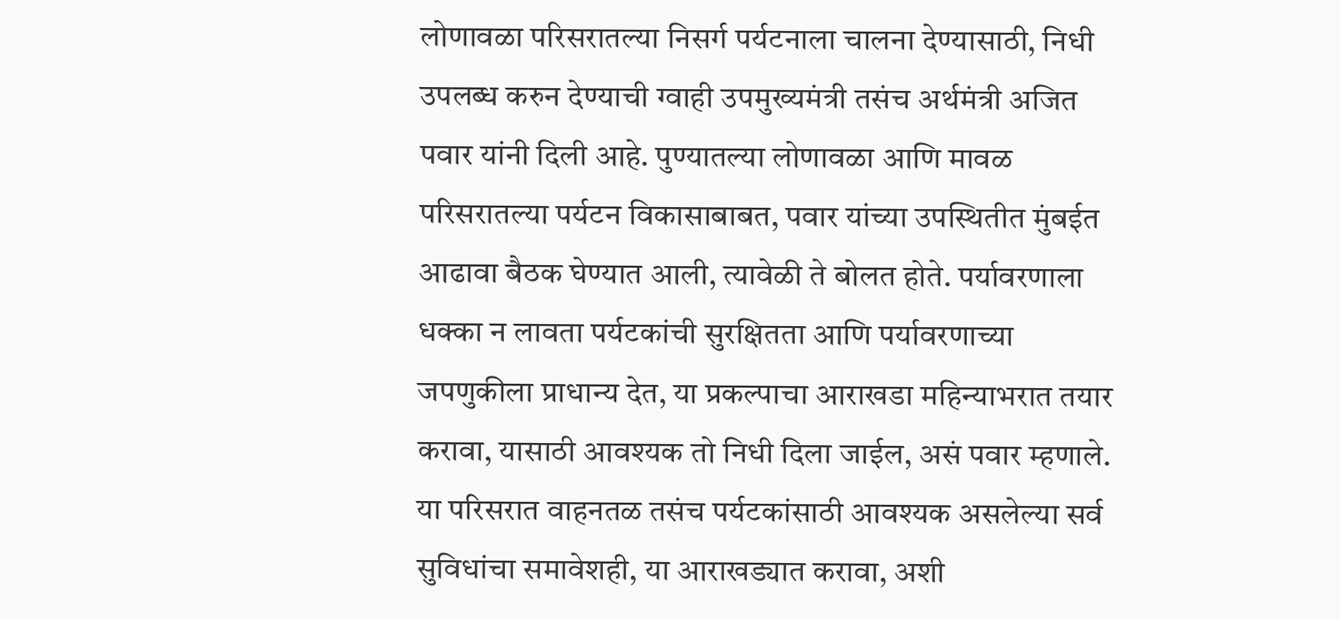लोणावळा परिसरातल्या निसर्ग पर्यटनाला चालना देण्यासाठी, निधी उपलब्ध करुन देण्याची ग्वाही उपमुख्यमंत्री तसंच अर्थमंत्री अजित पवार यांनी दिली आहे. पुण्यातल्या लोणावळा आणि मावळ परिसरातल्या पर्यटन विकासाबाबत, पवार यांच्या उपस्थितीत मुंबईत आढावा बैठक घेण्यात आली, त्यावेळी ते बोलत होते. पर्यावरणाला धक्का न लावता पर्यटकांची सुरक्षितता आणि पर्यावरणाच्या जपणुकीला प्राधान्य देत, या प्रकल्पाचा आराखडा महिन्याभरात तयार करावा, यासाठी आवश्यक तो निधी दिला जाईल, असं पवार म्हणाले. या परिसरात वाहनतळ तसंच पर्यटकांसाठी आवश्यक असलेल्या सर्व सुविधांचा समावेशही, या आराखड्यात करावा, अशी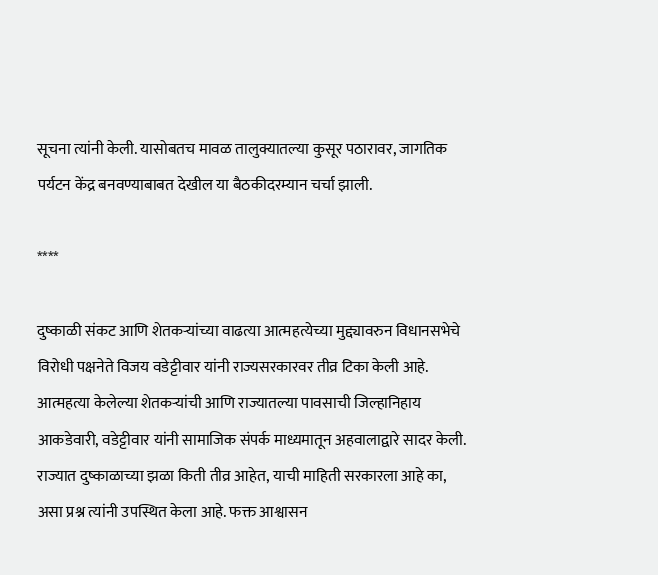सूचना त्यांनी केली. यासोबतच मावळ तालुक्यातल्या कुसूर पठारावर, जागतिक पर्यटन केंद्र बनवण्याबाबत देखील या बैठकीदरम्यान चर्चा झाली.

****

दुष्काळी संकट आणि शेतकऱ्यांच्या वाढत्या आत्महत्येच्या मुद्द्यावरुन विधानसभेचे विरोधी पक्षनेते विजय वडेट्टीवार यांनी राज्यसरकारवर तीव्र टिका केली आहे. आत्महत्या केलेल्या शेतकऱ्यांची आणि राज्यातल्या पावसाची जिल्हानिहाय आकडेवारी, वडेट्टीवार यांनी सामाजिक संपर्क माध्यमातून अहवालाद्वारे सादर केली. राज्यात दुष्काळाच्या झळा किती तीव्र आहेत, याची माहिती सरकारला आहे का, असा प्रश्न त्यांनी उपस्थित केला आहे. फक्त आश्वासन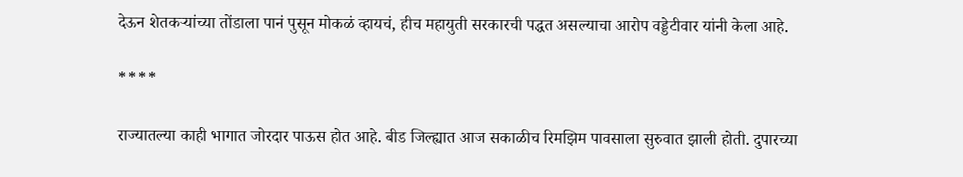देऊन शेतकऱ्यांच्या तोंडाला पानं पुसून मोकळं व्हायचं, हीच महायुती सरकारची पद्धत असल्याचा आरोप वड्डेटीवार यांनी केला आहे.

****

राज्यातल्या काही भागात जोरदार पाऊस होत आहे. बीड जिल्ह्यात आज सकाळीच रिमझिम पावसाला सुरुवात झाली होती. दुपारच्या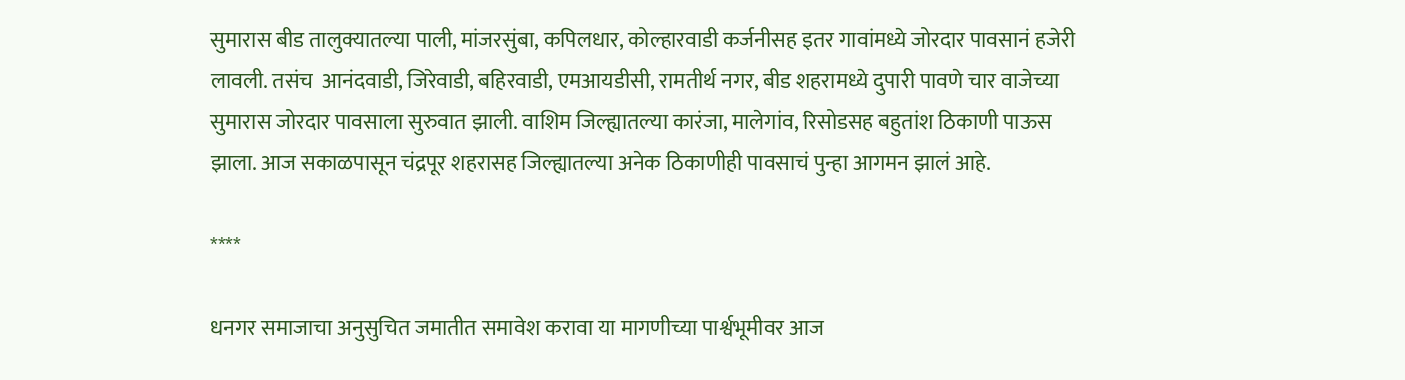सुमारास बीड तालुक्यातल्या पाली, मांजरसुंबा, कपिलधार, कोल्हारवाडी कर्जनीसह इतर गावांमध्ये जोरदार पावसानं हजेरी लावली. तसंच  आनंदवाडी, जिरेवाडी, बहिरवाडी, एमआयडीसी, रामतीर्थ नगर, बीड शहरामध्ये दुपारी पावणे चार वाजेच्या सुमारास जोरदार पावसाला सुरुवात झाली. वाशिम जिल्ह्यातल्या कारंजा, मालेगांव, रिसोडसह बहुतांश ठिकाणी पाऊस झाला. आज सकाळपासून चंद्रपूर शहरासह जिल्ह्यातल्या अनेक ठिकाणीही पावसाचं पुन्हा आगमन झालं आहे.

****

धनगर समाजाचा अनुसुचित जमातीत समावेश करावा या मागणीच्या पार्श्वभूमीवर आज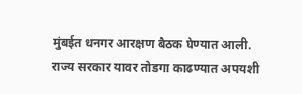मुंबईत धनगर आरक्षण बैठक घेण्यात आली. राज्य सरकार यावर तोडगा काढण्यात अपयशी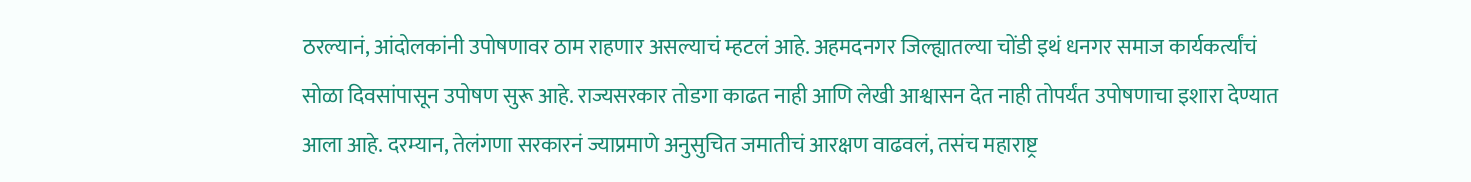ठरल्यानं, आंदोलकांनी उपोषणावर ठाम राहणार असल्याचं म्हटलं आहे. अहमदनगर जिल्ह्यातल्या चोंडी इथं धनगर समाज कार्यकर्त्यांचं सोळा दिवसांपासून उपोषण सुरू आहे. राज्यसरकार तोडगा काढत नाही आणि लेखी आश्वासन देत नाही तोपर्यंत उपोषणाचा इशारा देण्यात आला आहे. दरम्यान, तेलंगणा सरकारनं ज्याप्रमाणे अनुसुचित जमातीचं आरक्षण वाढवलं, तसंच महाराष्ट्र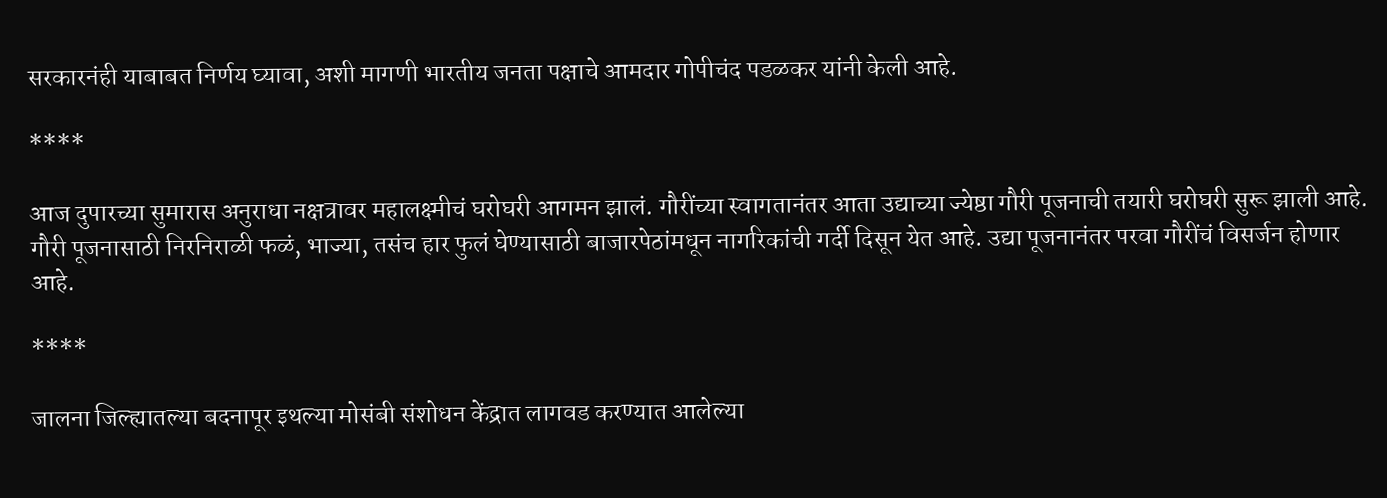सरकारनंही याबाबत निर्णय घ्यावा, अशी मागणी भारतीय जनता पक्षाचे आमदार गोपीचंद पडळकर यांनी केली आहे.

****

आज दुपारच्या सुमारास अनुराधा नक्षत्रावर महालक्ष्मीचं घरोघरी आगमन झालं. गौरींच्या स्वागतानंतर आता उद्याच्या ज्येष्ठा गौरी पूजनाची तयारी घरोघरी सुरू झाली आहे. गौरी पूजनासाठी निरनिराळी फळं, भाज्या, तसंच हार फुलं घेण्यासाठी बाजारपेठांमधून नागरिकांची गर्दी दिसून येत आहे. उद्या पूजनानंतर परवा गौरींचं विसर्जन होणार आहे.

****

जालना जिल्ह्यातल्या बदनापूर इथल्या मोसंबी संशोधन केंद्रात लागवड करण्यात आलेल्या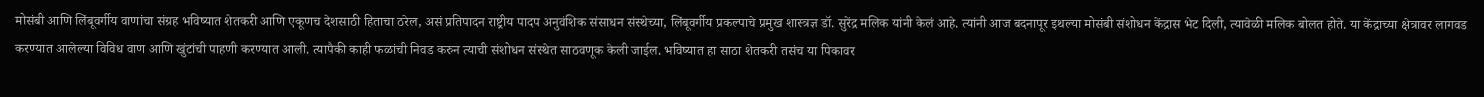मोसंबी आणि लिंबूवर्गीय वाणांचा संग्रह भविष्यात शेतकरी आणि एकूणच देशसाठी हिताचा ठरेल, असं प्रतिपादन राष्ट्रीय पादप अनुवंशिक संसाधन संस्थेच्या, लिंबूवर्गीय प्रकल्पाचे प्रमुख शास्त्रज्ञ डॉ. सुरेंद्र मलिक यांनी केलं आहे. त्यांनी आज बदनापूर इथल्या मोसंबी संशोधन केंद्रास भेट दिली, त्यावेळी मलिक बोलत होते. या केंद्राच्या क्षेत्रावर लागवड करण्यात आलेल्या विविध वाण आणि खुंटांची पाहणी करण्यात आली. त्यापैकी काही फळांची निवड करुन त्याची संशोधन संस्थेत साठवणूक केली जाईल. भविष्यात हा साठा शेतकरी तसंच या पिकावर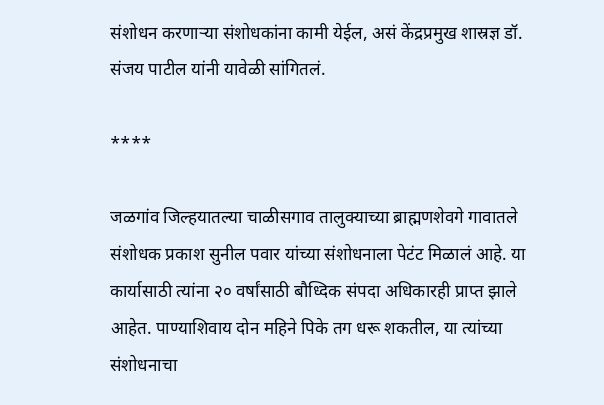संशोधन करणाऱ्या संशोधकांना कामी येईल, असं केंद्रप्रमुख शास्रज्ञ डॉ. संजय पाटील यांनी यावेळी सांगितलं.

****

जळगांव जिल्हयातल्या चाळीसगाव तालुक्याच्या ब्राह्मणशेवगे गावातले संशोधक प्रकाश सुनील पवार यांच्या संशोधनाला पेटंट मिळालं आहे. या कार्यासाठी त्यांना २० वर्षांसाठी बौध्दिक संपदा अधिकारही प्राप्त झाले आहेत. पाण्याशिवाय दोन महिने पिके तग धरू शकतील, या त्यांच्या संशोधनाचा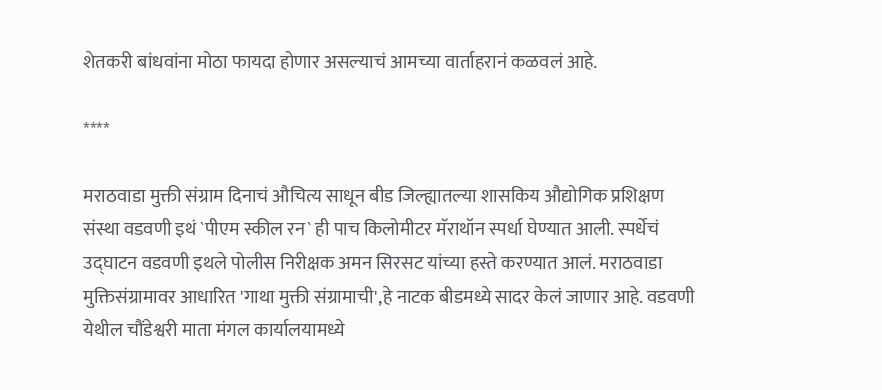शेतकरी बांधवांना मोठा फायदा होणार असल्याचं आमच्या वार्ताहरानं कळवलं आहे.

****

मराठवाडा मुक्ती संग्राम दिनाचं औचित्य साधून बीड जिल्ह्यातल्या शासकिय औद्योगिक प्रशिक्षण संस्था वडवणी इथं `पीएम स्कील रन` ही पाच किलोमीटर मॅराथॉन स्पर्धा घेण्यात आली. स्पर्धेचं उद्घाटन वडवणी इथले पोलीस निरीक्षक अमन सिरसट यांच्या हस्ते करण्यात आलं. मराठवाडा मुक्तिसंग्रामावर आधारित 'गाथा मुक्ती संग्रामाची',हे नाटक बीडमध्ये सादर केलं जाणार आहे. वडवणी येथील चौंडेश्वरी माता मंगल कार्यालयामध्ये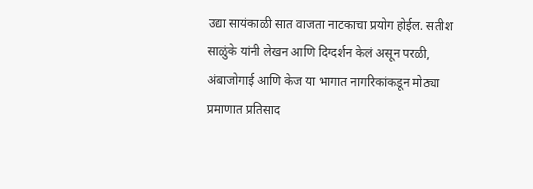उद्या सायंकाळी सात वाजता नाटकाचा प्रयोग होईल. सतीश साळुंके यांनी लेखन आणि दिग्दर्शन केलं असून परळी, अंबाजोगाई आणि केज या भागात नागरिकांकडून मोठ्या प्रमाणात प्रतिसाद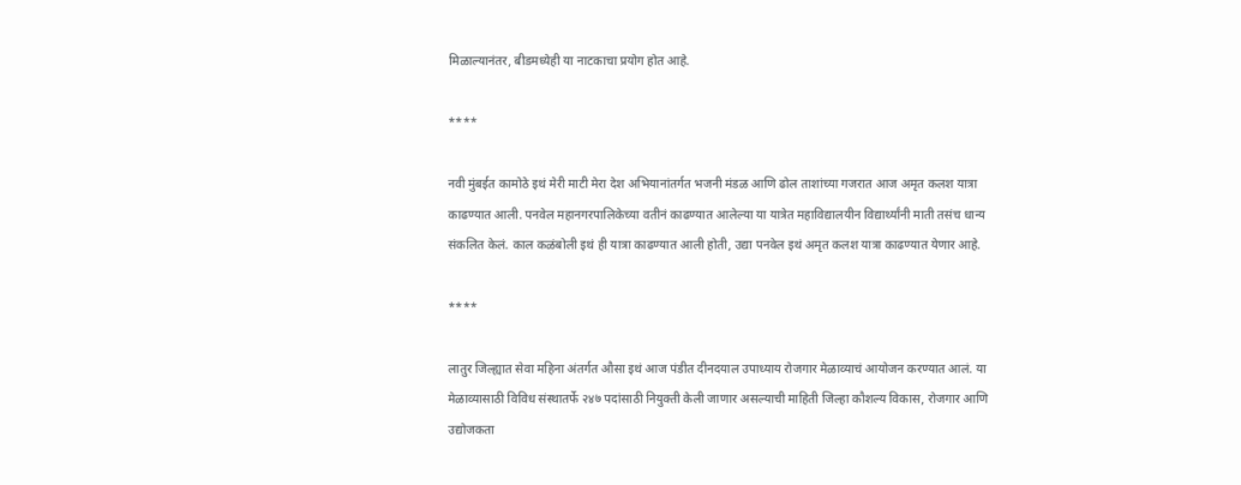मिळाल्यानंतर, बीडमध्येही या नाटकाचा प्रयोग होत आहे.

****

नवी मुंबईत कामोठे इथं मेरी माटी मेरा देश अभियानांतर्गत भजनी मंडळ आणि ढोल ताशांच्या गजरात आज अमृत कलश यात्रा काढण्यात आली. पनवेल महानगरपालिकेच्या वतीनं काढण्यात आलेल्या या यात्रेत महाविद्यालयीन विद्यार्थ्यांनी माती तसंच धान्य संकलित केलं. काल कळंबोली इथं ही यात्रा काढण्यात आली होती, उद्या पनवेल इथं अमृत कलश यात्रा काढण्यात येणार आहे.

****

लातुर जिल्ह्यात सेवा महिना अंतर्गत औसा इथं आज पंडीत दीनदयाल उपाध्याय रोजगार मेळाव्याचं आयोजन करण्यात आलं. या मेळाव्यासाठी विविध संस्थातर्फे २४७ पदांसाठी नियुक्ती केली जाणार असल्याची माहिती जिल्हा कौशल्य विकास, रोजगार आणि उद्योजकता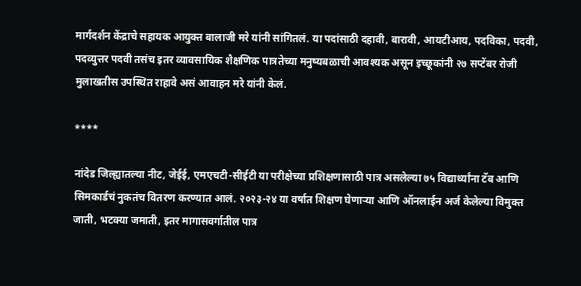मार्गदर्शन केंद्राचे सहायक आयुक्त बालाजी मरे यांनी सांगितलं. या पदांसाठी दहावी, बारावी, आयटीआय, पदविका, पदवी, पदव्युत्तर पदवी तसंच इतर व्यावसायिक शैक्षणिक पात्रतेच्या मनुष्यबळाची आवश्यक असून इच्छूकांनी २७ सप्टेंबर रोजी मुलाखतीस उपस्थित राहावे असं आवाहन मरे यांनी केलं.

****

नांदेड जिल्ह्यातल्या नीट, जेईई, एमएचटी-सीईटी या परीक्षेच्या प्रशिक्षणासाठी पात्र असलेल्या ७५ विद्यार्थ्यांना टॅब आणि सिमकार्डचं नुकतंच वितरण करण्यात आलं. २०२३-२४ या वर्षात शिक्षण घेणाऱ्या आणि ऑनलाईन अर्ज केलेल्या विमुक्त जाती, भटक्या जमाती, इतर मागासवर्गातील पात्र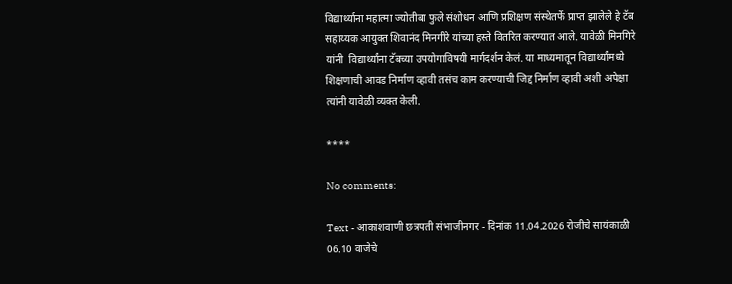विद्यार्थ्याना महात्मा ज्योतीबा फुले संशोधन आणि प्रशिक्षण संस्थेतर्फे प्राप्त झालेले हे टॅब सहाय्यक आयुक्त शिवानंद मिनगीरे यांच्या हस्ते वितरित करण्यात आले. यावेळी मिनगिरे यांनी  विद्यार्थ्यांना टॅबच्या उपयोगाविषयी मार्गदर्शन केलं. या माध्यमातून विद्यार्थ्यांमध्ये शिक्षणाची आवड निर्माण व्हावी तसंच काम करण्याची जिद्द निर्माण व्हावी अशी अपेक्षा त्यांनी यावेळी व्यक्त केली.

****

No comments:

Text - आकाशवाणी छत्रपती संभाजीनगर - दिनांक 11.04.2026 रोजीचे सायंकाळी 06.10 वाजेचे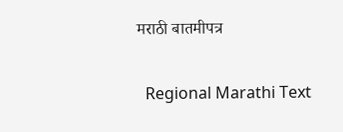मराठी बातमीपत्र

  Regional Marathi Text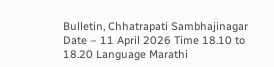Bulletin, Chhatrapati Sambhajinagar Date – 11 April 2026 Time 18.10 to 18.20 Language Marathi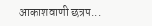आकाशवाणी छत्रप...